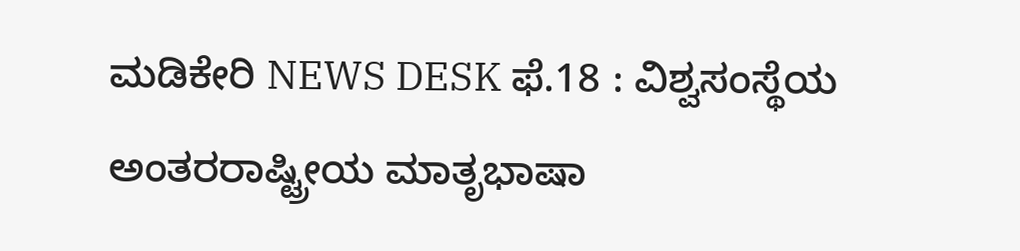ಮಡಿಕೇರಿ NEWS DESK ಫೆ.18 : ವಿಶ್ವಸಂಸ್ಥೆಯ ಅಂತರರಾಷ್ಟ್ರೀಯ ಮಾತೃಭಾಷಾ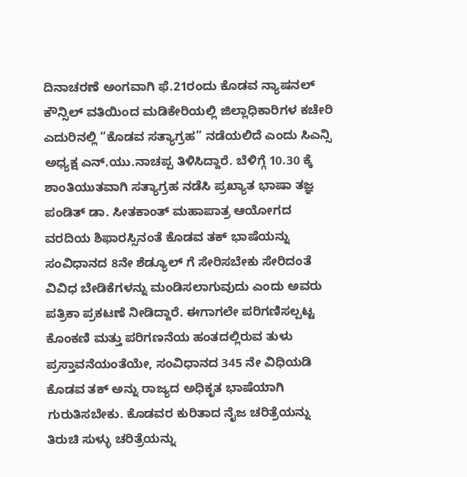ದಿನಾಚರಣೆ ಅಂಗವಾಗಿ ಫೆ.21ರಂದು ಕೊಡವ ನ್ಯಾಷನಲ್ ಕೌನ್ಸಿಲ್ ವತಿಯಿಂದ ಮಡಿಕೇರಿಯಲ್ಲಿ ಜಿಲ್ಲಾಧಿಕಾರಿಗಳ ಕಚೇರಿ ಎದುರಿನಲ್ಲಿ “ಕೊಡವ ಸತ್ಯಾಗ್ರಹ” ನಡೆಯಲಿದೆ ಎಂದು ಸಿಎನ್ಸಿ ಅಧ್ಯಕ್ಷ ಎನ್.ಯು.ನಾಚಪ್ಪ ತಿಳಿಸಿದ್ದಾರೆ. ಬೆಳಿಗ್ಗೆ 10.30 ಕ್ಕೆ ಶಾಂತಿಯುತವಾಗಿ ಸತ್ಯಾಗ್ರಹ ನಡೆಸಿ ಪ್ರಖ್ಯಾತ ಭಾಷಾ ತಜ್ಞ ಪಂಡಿತ್ ಡಾ. ಸೀತಕಾಂತ್ ಮಹಾಪಾತ್ರ ಆಯೋಗದ ವರದಿಯ ಶಿಫಾರಸ್ಸಿನಂತೆ ಕೊಡವ ತಕ್ ಭಾಷೆಯನ್ನು ಸಂವಿಧಾನದ 8ನೇ ಶೆಡ್ಯೂಲ್ ಗೆ ಸೇರಿಸಬೇಕು ಸೇರಿದಂತೆ ವಿವಿಧ ಬೇಡಿಕೆಗಳನ್ನು ಮಂಡಿಸಲಾಗುವುದು ಎಂದು ಅವರು ಪತ್ರಿಕಾ ಪ್ರಕಟಣೆ ನೀಡಿದ್ದಾರೆ. ಈಗಾಗಲೇ ಪರಿಗಣಿಸಲ್ಪಟ್ಟ ಕೊಂಕಣಿ ಮತ್ತು ಪರಿಗಣನೆಯ ಹಂತದಲ್ಲಿರುವ ತುಳು ಪ್ರಸ್ತಾವನೆಯಂತೆಯೇ, ಸಂವಿಧಾನದ 345 ನೇ ವಿಧಿಯಡಿ ಕೊಡವ ತಕ್ ಅನ್ನು ರಾಜ್ಯದ ಅಧಿಕೃತ ಭಾಷೆಯಾಗಿ ಗುರುತಿಸಬೇಕು. ಕೊಡವರ ಕುರಿತಾದ ನೈಜ ಚರಿತ್ರೆಯನ್ನು ತಿರುಚಿ ಸುಳ್ಳು ಚರಿತ್ರೆಯನ್ನು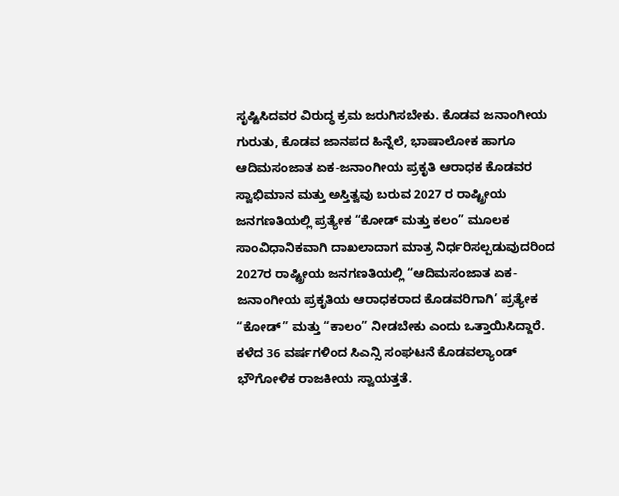ಸೃಷ್ಟಿಸಿದವರ ವಿರುದ್ಧ ಕ್ರಮ ಜರುಗಿಸಬೇಕು. ಕೊಡವ ಜನಾಂಗೀಯ ಗುರುತು, ಕೊಡವ ಜಾನಪದ ಹಿನ್ನೆಲೆ, ಭಾಷಾಲೋಕ ಹಾಗೂ ಆದಿಮಸಂಜಾತ ಏಕ-ಜನಾಂಗೀಯ ಪ್ರಕೃತಿ ಆರಾಧಕ ಕೊಡವರ ಸ್ವಾಭಿಮಾನ ಮತ್ತು ಅಸ್ತಿತ್ವವು ಬರುವ 2027 ರ ರಾಷ್ಟ್ರೀಯ ಜನಗಣತಿಯಲ್ಲಿ ಪ್ರತ್ಯೇಕ “ಕೋಡ್ ಮತ್ತು ಕಲಂ” ಮೂಲಕ ಸಾಂವಿಧಾನಿಕವಾಗಿ ದಾಖಲಾದಾಗ ಮಾತ್ರ ನಿರ್ಧರಿಸಲ್ಪಡುವುದರಿಂದ 2027ರ ರಾಷ್ಟ್ರೀಯ ಜನಗಣತಿಯಲ್ಲಿ “ಆದಿಮಸಂಜಾತ ಏಕ-ಜನಾಂಗೀಯ ಪ್ರಕೃತಿಯ ಆರಾಧಕರಾದ ಕೊಡವರಿಗಾಗಿ’ ಪ್ರತ್ಯೇಕ “ಕೋಡ್” ಮತ್ತು “ಕಾಲಂ” ನೀಡಬೇಕು ಎಂದು ಒತ್ತಾಯಿಸಿದ್ದಾರೆ. ಕಳೆದ 36 ವರ್ಷಗಳಿಂದ ಸಿಎನ್ಸಿ ಸಂಘಟನೆ ಕೊಡವಲ್ಯಾಂಡ್ ಭೌಗೋಳಿಕ ರಾಜಕೀಯ ಸ್ವಾಯತ್ತತೆ.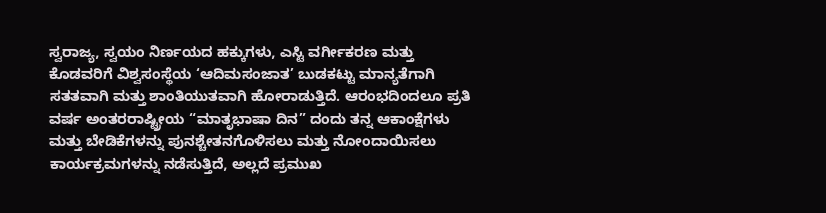ಸ್ವರಾಜ್ಯ, ಸ್ವಯಂ ನಿರ್ಣಯದ ಹಕ್ಕುಗಳು, ಎಸ್ಟಿ ವರ್ಗೀಕರಣ ಮತ್ತು ಕೊಡವರಿಗೆ ವಿಶ್ವಸಂಸ್ಥೆಯ ‘ಆದಿಮಸಂಜಾತ’ ಬುಡಕಟ್ಟು ಮಾನ್ಯತೆಗಾಗಿ ಸತತವಾಗಿ ಮತ್ತು ಶಾಂತಿಯುತವಾಗಿ ಹೋರಾಡುತ್ತಿದೆ. ಆರಂಭದಿಂದಲೂ ಪ್ರತಿ ವರ್ಷ ಅಂತರರಾಷ್ಟ್ರೀಯ “ಮಾತೃಭಾಷಾ ದಿನ” ದಂದು ತನ್ನ ಆಕಾಂಕ್ಷೆಗಳು ಮತ್ತು ಬೇಡಿಕೆಗಳನ್ನು ಪುನಶ್ಚೇತನಗೊಳಿಸಲು ಮತ್ತು ನೋಂದಾಯಿಸಲು ಕಾರ್ಯಕ್ರಮಗಳನ್ನು ನಡೆಸುತ್ತಿದೆ, ಅಲ್ಲದೆ ಪ್ರಮುಖ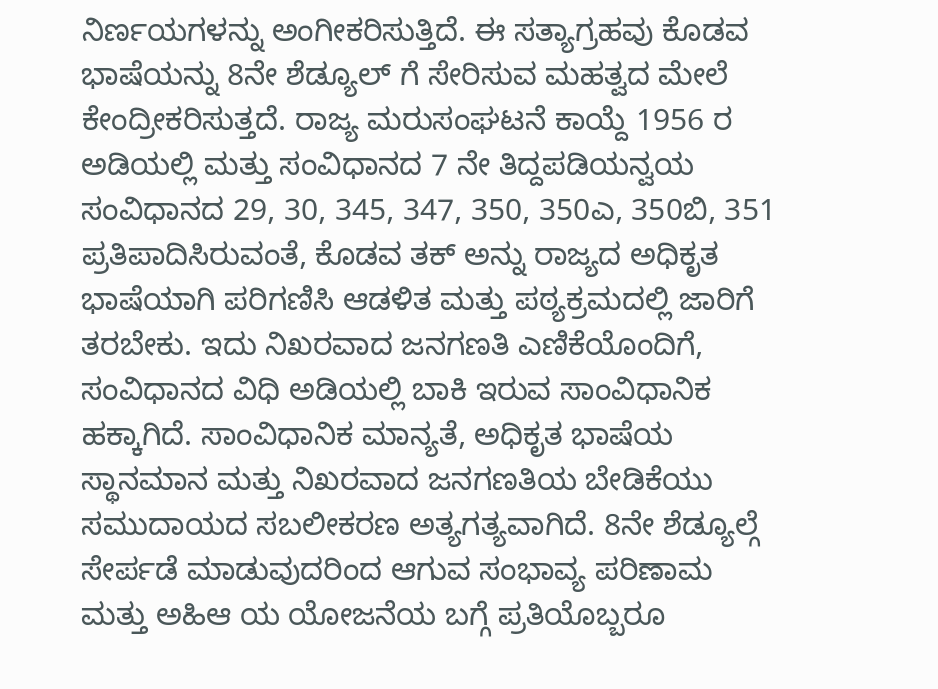ನಿರ್ಣಯಗಳನ್ನು ಅಂಗೀಕರಿಸುತ್ತಿದೆ. ಈ ಸತ್ಯಾಗ್ರಹವು ಕೊಡವ ಭಾಷೆಯನ್ನು 8ನೇ ಶೆಡ್ಯೂಲ್ ಗೆ ಸೇರಿಸುವ ಮಹತ್ವದ ಮೇಲೆ ಕೇಂದ್ರೀಕರಿಸುತ್ತದೆ. ರಾಜ್ಯ ಮರುಸಂಘಟನೆ ಕಾಯ್ದೆ 1956 ರ ಅಡಿಯಲ್ಲಿ ಮತ್ತು ಸಂವಿಧಾನದ 7 ನೇ ತಿದ್ದಪಡಿಯನ್ವಯ ಸಂವಿಧಾನದ 29, 30, 345, 347, 350, 350ಎ, 350ಬಿ, 351 ಪ್ರತಿಪಾದಿಸಿರುವಂತೆ, ಕೊಡವ ತಕ್ ಅನ್ನು ರಾಜ್ಯದ ಅಧಿಕೃತ ಭಾಷೆಯಾಗಿ ಪರಿಗಣಿಸಿ ಆಡಳಿತ ಮತ್ತು ಪಠ್ಯಕ್ರಮದಲ್ಲಿ ಜಾರಿಗೆ ತರಬೇಕು. ಇದು ನಿಖರವಾದ ಜನಗಣತಿ ಎಣಿಕೆಯೊಂದಿಗೆ, ಸಂವಿಧಾನದ ವಿಧಿ ಅಡಿಯಲ್ಲಿ ಬಾಕಿ ಇರುವ ಸಾಂವಿಧಾನಿಕ ಹಕ್ಕಾಗಿದೆ. ಸಾಂವಿಧಾನಿಕ ಮಾನ್ಯತೆ, ಅಧಿಕೃತ ಭಾಷೆಯ ಸ್ಥಾನಮಾನ ಮತ್ತು ನಿಖರವಾದ ಜನಗಣತಿಯ ಬೇಡಿಕೆಯು ಸಮುದಾಯದ ಸಬಲೀಕರಣ ಅತ್ಯಗತ್ಯವಾಗಿದೆ. 8ನೇ ಶೆಡ್ಯೂಲ್ಗೆ ಸೇರ್ಪಡೆ ಮಾಡುವುದರಿಂದ ಆಗುವ ಸಂಭಾವ್ಯ ಪರಿಣಾಮ ಮತ್ತು ಅಹಿಆ ಯ ಯೋಜನೆಯ ಬಗ್ಗೆ ಪ್ರತಿಯೊಬ್ಬರೂ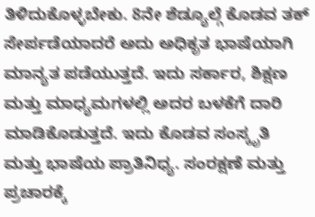ತಿಳಿದುಕೊಳ್ಳಬೇಕು. 8ನೇ ಶೆಡ್ಯೂಲ್ಗೆ ಕೊಡವ ತಕ್ ಸೇರ್ಪಡೆಯಾದರೆ ಅದು ಅಧಿಕೃತ ಭಾಷೆಯಾಗಿ ಮಾನ್ಯತ ಪಡೆಯುತ್ತದೆ. ಇದು ಸರ್ಕಾರ, ಶಿಕ್ಷಣ ಮತ್ತು ಮಾಧ್ಯಮಗಳಲ್ಲಿ ಅದರ ಬಳಕೆಗೆ ದಾರಿ ಮಾಡಿಕೊಡುತ್ತದೆ. ಇದು ಕೊಡವ ಸಂಸ್ಕೃತಿ ಮತ್ತು ಭಾಷೆಯ ಪ್ರಾತಿನಿಧ್ಯ. ಸಂರಕ್ಷಣೆ ಮತ್ತು ಪ್ರಚಾರಕ್ಕೆ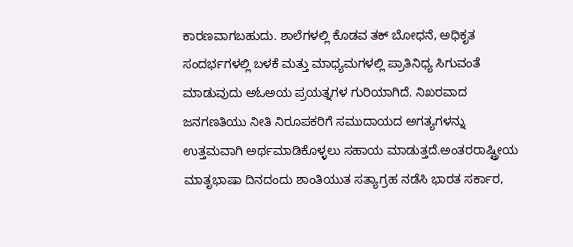ಕಾರಣವಾಗಬಹುದು. ಶಾಲೆಗಳಲ್ಲಿ ಕೊಡವ ತಕ್ ಬೋಧನೆ, ಅಧಿಕೃತ ಸಂದರ್ಭಗಳಲ್ಲಿ ಬಳಕೆ ಮತ್ತು ಮಾಧ್ಯಮಗಳಲ್ಲಿ ಪ್ರಾತಿನಿಧ್ಯ ಸಿಗುವಂತೆ ಮಾಡುವುದು ಅಓಅಯ ಪ್ರಯತ್ನಗಳ ಗುರಿಯಾಗಿದೆ. ನಿಖರವಾದ ಜನಗಣತಿಯು ನೀತಿ ನಿರೂಪಕರಿಗೆ ಸಮುದಾಯದ ಅಗತ್ಯಗಳನ್ನು ಉತ್ತಮವಾಗಿ ಅರ್ಥಮಾಡಿಕೊಳ್ಳಲು ಸಹಾಯ ಮಾಡುತ್ತದೆ.ಅಂತರರಾಷ್ಟ್ರೀಯ ಮಾತೃಭಾಷಾ ದಿನದಂದು ಶಾಂತಿಯುತ ಸತ್ಯಾಗ್ರಹ ನಡೆಸಿ ಭಾರತ ಸರ್ಕಾರ,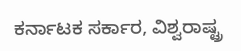ಕರ್ನಾಟಕ ಸರ್ಕಾರ, ವಿಶ್ವರಾಷ್ಟ್ರ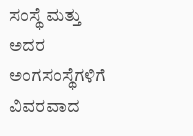ಸಂಸ್ಥೆ ಮತ್ತು ಅದರ ಅಂಗಸಂಸ್ಥೆಗಳಿಗೆ ವಿವರವಾದ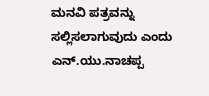ಮನವಿ ಪತ್ರವನ್ನು ಸಲ್ಲಿಸಲಾಗುವುದು ಎಂದು ಎನ್.ಯು.ನಾಚಪ್ಪ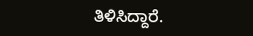ತಿಳಿಸಿದ್ದಾರೆ.